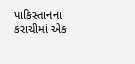પાકિસ્તાનના કરાચીમાં એક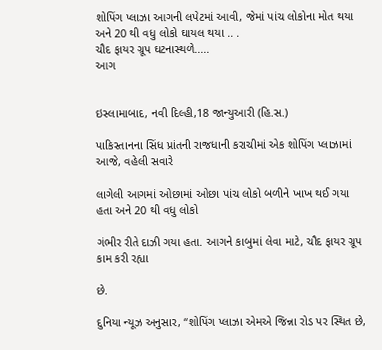શોપિંગ પ્લાઝા આગની લપેટમાં આવી, જેમાં પાંચ લોકોના મોત થયા અને 20 થી વધુ લોકો ઘાયલ થયા .. .
ચૌદ ફાયર ગ્રૂપ ઘટનાસ્થળે.....
આગ


ઇસ્લામાબાદ, નવી દિલ્હી,18 જાન્યુઆરી (હિ.સ.)

પાકિસ્તાનના સિંધ પ્રાંતની રાજધાની કરાચીમાં એક શોપિંગ પ્લાઝામાં આજે, વહેલી સવારે

લાગેલી આગમાં ઓછામાં ઓછા પાંચ લોકો બળીને ખાખ થઈ ગયા હતા અને 20 થી વધુ લોકો

ગંભીર રીતે દાઝી ગયા હતા. આગને કાબુમાં લેવા માટે, ચૌદ ફાયર ગ્રૂપ કામ કરી રહ્યા

છે.

દુનિયા ન્યૂઝ અનુસાર, “શોપિંગ પ્લાઝા એમએ જિન્ના રોડ પર સ્થિત છે,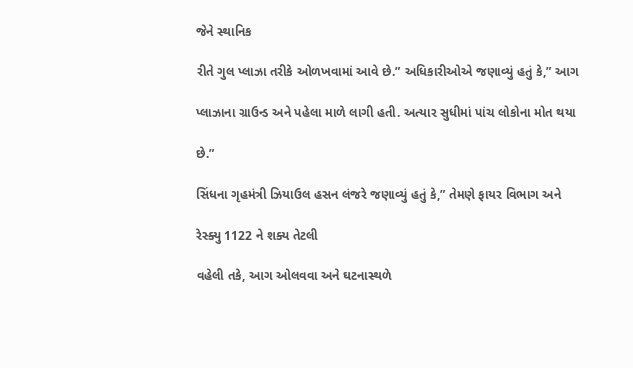જેને સ્થાનિક

રીતે ગુલ પ્લાઝા તરીકે ઓળખવામાં આવે છે.” અધિકારીઓએ જણાવ્યું હતું કે,” આગ

પ્લાઝાના ગ્રાઉન્ડ અને પહેલા માળે લાગી હતી. અત્યાર સુધીમાં પાંચ લોકોના મોત થયા

છે.”

સિંધના ગૃહમંત્રી ઝિયાઉલ હસન લંજરે જણાવ્યું હતું કે,” તેમણે ફાયર વિભાગ અને

રેસ્ક્યુ 1122 ને શક્ય તેટલી

વહેલી તકે, આગ ઓલવવા અને ઘટનાસ્થળે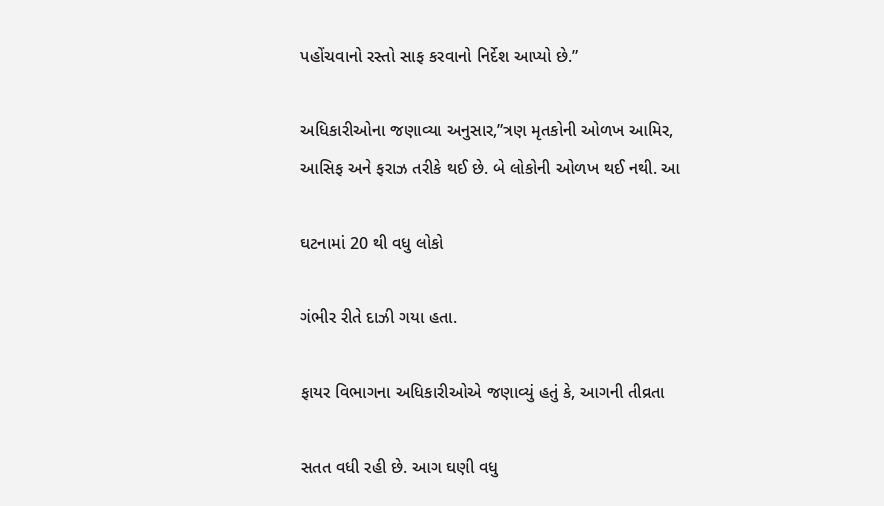પહોંચવાનો રસ્તો સાફ કરવાનો નિર્દેશ આપ્યો છે.”

અધિકારીઓના જણાવ્યા અનુસાર,”ત્રણ મૃતકોની ઓળખ આમિર, આસિફ અને ફરાઝ તરીકે થઈ છે. બે લોકોની ઓળખ થઈ નથી. આ

ઘટનામાં 20 થી વધુ લોકો

ગંભીર રીતે દાઝી ગયા હતા.

ફાયર વિભાગના અધિકારીઓએ જણાવ્યું હતું કે, આગની તીવ્રતા

સતત વધી રહી છે. આગ ઘણી વધુ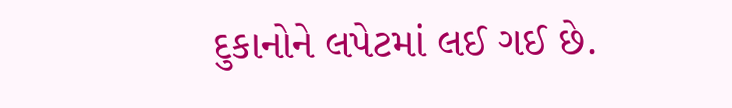દુકાનોને લપેટમાં લઈ ગઈ છે.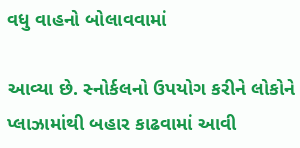વધુ વાહનો બોલાવવામાં

આવ્યા છે. સ્નોર્કલનો ઉપયોગ કરીને લોકોને પ્લાઝામાંથી બહાર કાઢવામાં આવી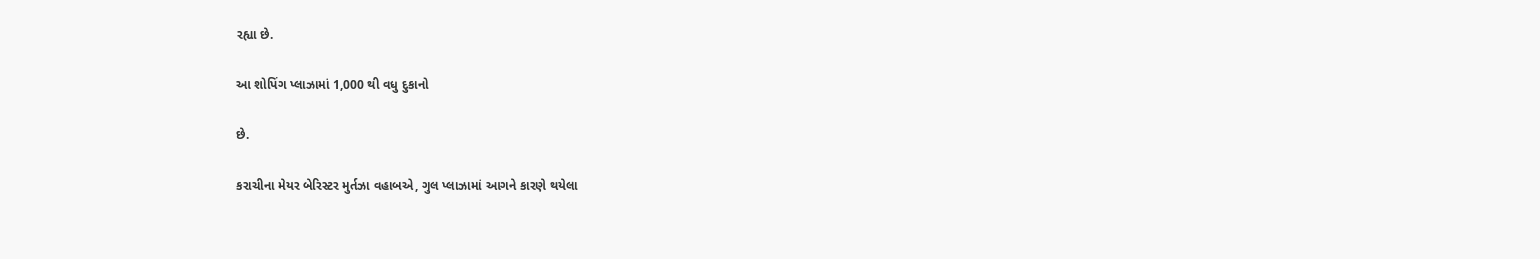રહ્યા છે.

આ શોપિંગ પ્લાઝામાં 1,000 થી વધુ દુકાનો

છે.

કરાચીના મેયર બેરિસ્ટર મુર્તઝા વહાબએ, ગુલ પ્લાઝામાં આગને કારણે થયેલા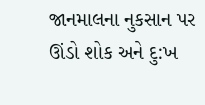જાનમાલના નુકસાન પર ઊંડો શોક અને દુ:ખ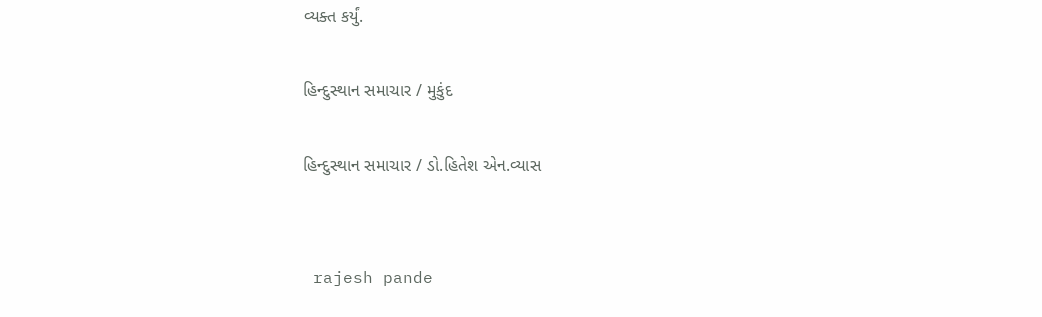વ્યક્ત કર્યું.

હિન્દુસ્થાન સમાચાર / મુકુંદ

હિન્દુસ્થાન સમાચાર / ડો.હિતેશ એન.વ્યાસ


 rajesh pande